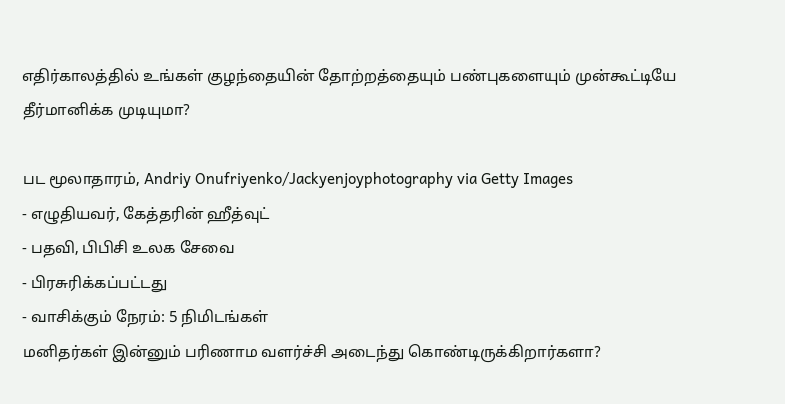எதிர்காலத்தில் உங்கள் குழந்தையின் தோற்றத்தையும் பண்புகளையும் முன்கூட்டியே தீர்மானிக்க முடியுமா?

பட மூலாதாரம், Andriy Onufriyenko/Jackyenjoyphotography via Getty Images
- எழுதியவர், கேத்தரின் ஹீத்வுட்
- பதவி, பிபிசி உலக சேவை
- பிரசுரிக்கப்பட்டது
- வாசிக்கும் நேரம்: 5 நிமிடங்கள்
மனிதர்கள் இன்னும் பரிணாம வளர்ச்சி அடைந்து கொண்டிருக்கிறார்களா?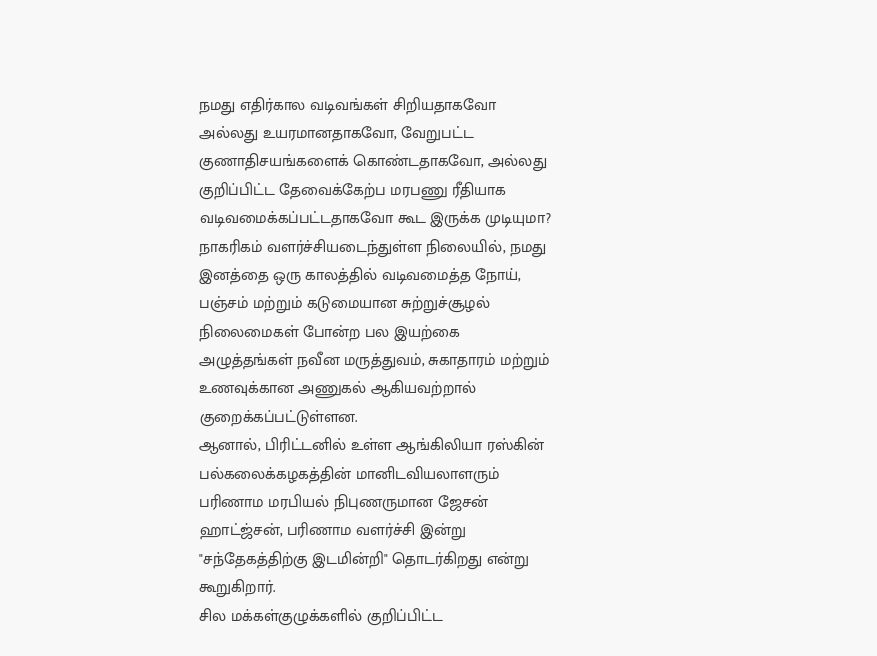நமது எதிர்கால வடிவங்கள் சிறியதாகவோ அல்லது உயரமானதாகவோ, வேறுபட்ட குணாதிசயங்களைக் கொண்டதாகவோ, அல்லது குறிப்பிட்ட தேவைக்கேற்ப மரபணு ரீதியாக வடிவமைக்கப்பட்டதாகவோ கூட இருக்க முடியுமா?
நாகரிகம் வளர்ச்சியடைந்துள்ள நிலையில், நமது இனத்தை ஒரு காலத்தில் வடிவமைத்த நோய், பஞ்சம் மற்றும் கடுமையான சுற்றுச்சூழல் நிலைமைகள் போன்ற பல இயற்கை அழுத்தங்கள் நவீன மருத்துவம், சுகாதாரம் மற்றும் உணவுக்கான அணுகல் ஆகியவற்றால் குறைக்கப்பட்டுள்ளன.
ஆனால், பிரிட்டனில் உள்ள ஆங்கிலியா ரஸ்கின் பல்கலைக்கழகத்தின் மானிடவியலாளரும் பரிணாம மரபியல் நிபுணருமான ஜேசன் ஹாட்ஜ்சன், பரிணாம வளர்ச்சி இன்று "சந்தேகத்திற்கு இடமின்றி" தொடர்கிறது என்று கூறுகிறார்.
சில மக்கள்குழுக்களில் குறிப்பிட்ட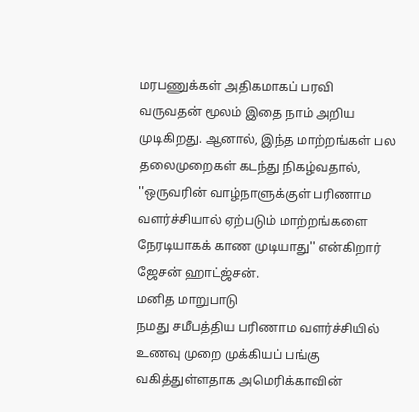மரபணுக்கள் அதிகமாகப் பரவி வருவதன் மூலம் இதை நாம் அறிய முடிகிறது. ஆனால், இந்த மாற்றங்கள் பல தலைமுறைகள் கடந்து நிகழ்வதால், ''ஒருவரின் வாழ்நாளுக்குள் பரிணாம வளர்ச்சியால் ஏற்படும் மாற்றங்களை நேரடியாகக் காண முடியாது'' என்கிறார் ஜேசன் ஹாட்ஜ்சன்.
மனித மாறுபாடு
நமது சமீபத்திய பரிணாம வளர்ச்சியில் உணவு முறை முக்கியப் பங்கு வகித்துள்ளதாக அமெரிக்காவின்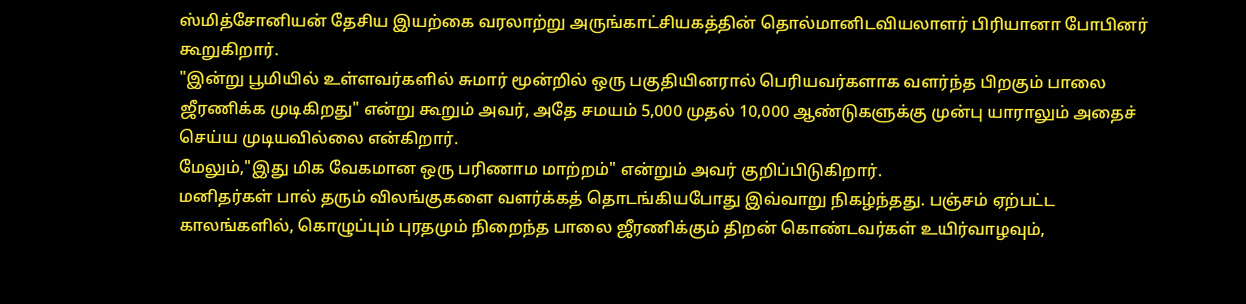ஸ்மித்சோனியன் தேசிய இயற்கை வரலாற்று அருங்காட்சியகத்தின் தொல்மானிடவியலாளர் பிரியானா போபினர் கூறுகிறார்.
"இன்று பூமியில் உள்ளவர்களில் சுமார் மூன்றில் ஒரு பகுதியினரால் பெரியவர்களாக வளர்ந்த பிறகும் பாலை ஜீரணிக்க முடிகிறது" என்று கூறும் அவர், அதே சமயம் 5,000 முதல் 10,000 ஆண்டுகளுக்கு முன்பு யாராலும் அதைச் செய்ய முடியவில்லை என்கிறார்.
மேலும்,"இது மிக வேகமான ஒரு பரிணாம மாற்றம்" என்றும் அவர் குறிப்பிடுகிறார்.
மனிதர்கள் பால் தரும் விலங்குகளை வளர்க்கத் தொடங்கியபோது இவ்வாறு நிகழ்ந்தது. பஞ்சம் ஏற்பட்ட காலங்களில், கொழுப்பும் புரதமும் நிறைந்த பாலை ஜீரணிக்கும் திறன் கொண்டவர்கள் உயிர்வாழவும்,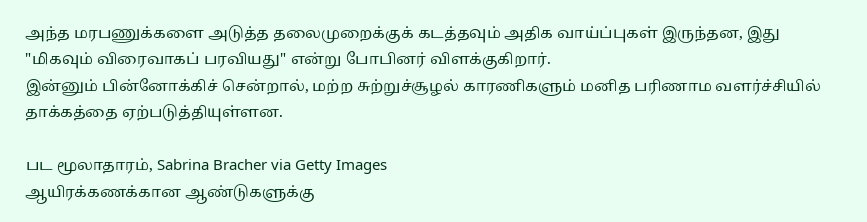அந்த மரபணுக்களை அடுத்த தலைமுறைக்குக் கடத்தவும் அதிக வாய்ப்புகள் இருந்தன, இது "மிகவும் விரைவாகப் பரவியது" என்று போபினர் விளக்குகிறார்.
இன்னும் பின்னோக்கிச் சென்றால், மற்ற சுற்றுச்சூழல் காரணிகளும் மனித பரிணாம வளர்ச்சியில் தாக்கத்தை ஏற்படுத்தியுள்ளன.

பட மூலாதாரம், Sabrina Bracher via Getty Images
ஆயிரக்கணக்கான ஆண்டுகளுக்கு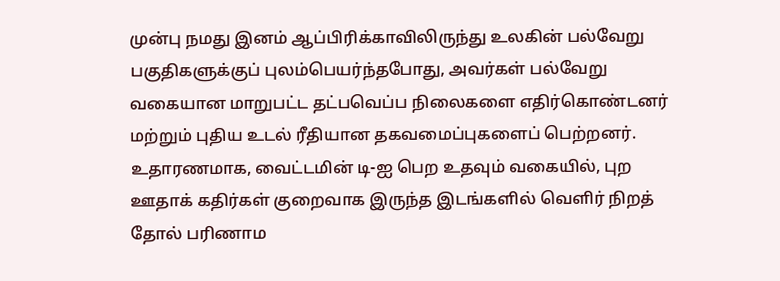முன்பு நமது இனம் ஆப்பிரிக்காவிலிருந்து உலகின் பல்வேறு பகுதிகளுக்குப் புலம்பெயர்ந்தபோது, அவர்கள் பல்வேறு வகையான மாறுபட்ட தட்பவெப்ப நிலைகளை எதிர்கொண்டனர் மற்றும் புதிய உடல் ரீதியான தகவமைப்புகளைப் பெற்றனர்.
உதாரணமாக, வைட்டமின் டி-ஐ பெற உதவும் வகையில், புற ஊதாக் கதிர்கள் குறைவாக இருந்த இடங்களில் வெளிர் நிறத் தோல் பரிணாம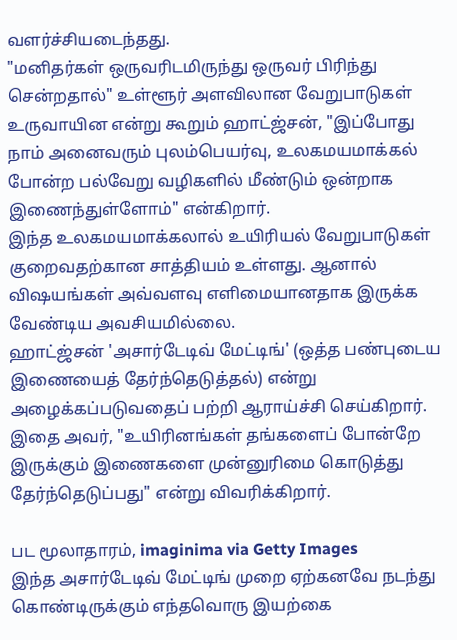வளர்ச்சியடைந்தது.
"மனிதர்கள் ஒருவரிடமிருந்து ஒருவர் பிரிந்து சென்றதால்" உள்ளூர் அளவிலான வேறுபாடுகள் உருவாயின என்று கூறும் ஹாட்ஜ்சன், "இப்போது நாம் அனைவரும் புலம்பெயர்வு, உலகமயமாக்கல் போன்ற பல்வேறு வழிகளில் மீண்டும் ஒன்றாக இணைந்துள்ளோம்" என்கிறார்.
இந்த உலகமயமாக்கலால் உயிரியல் வேறுபாடுகள் குறைவதற்கான சாத்தியம் உள்ளது. ஆனால் விஷயங்கள் அவ்வளவு எளிமையானதாக இருக்க வேண்டிய அவசியமில்லை.
ஹாட்ஜ்சன் 'அசார்டேடிவ் மேட்டிங்' (ஒத்த பண்புடைய இணையைத் தேர்ந்தெடுத்தல்) என்று அழைக்கப்படுவதைப் பற்றி ஆராய்ச்சி செய்கிறார். இதை அவர், "உயிரினங்கள் தங்களைப் போன்றே இருக்கும் இணைகளை முன்னுரிமை கொடுத்து தேர்ந்தெடுப்பது" என்று விவரிக்கிறார்.

பட மூலாதாரம், imaginima via Getty Images
இந்த அசார்டேடிவ் மேட்டிங் முறை ஏற்கனவே நடந்து கொண்டிருக்கும் எந்தவொரு இயற்கை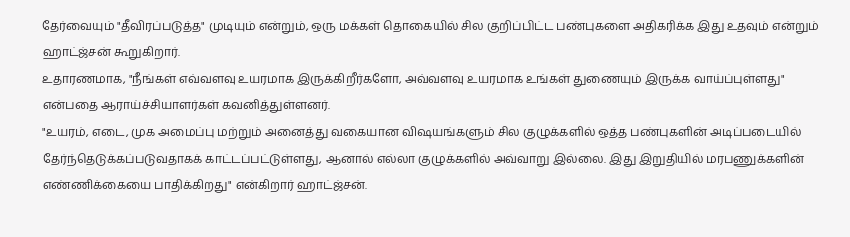தேர்வையும் "தீவிரப்படுத்த" முடியும் என்றும், ஒரு மக்கள் தொகையில் சில குறிப்பிட்ட பண்புகளை அதிகரிக்க இது உதவும் என்றும் ஹாட்ஜ்சன் கூறுகிறார்.
உதாரணமாக, "நீங்கள் எவ்வளவு உயரமாக இருக்கிறீர்களோ, அவ்வளவு உயரமாக உங்கள் துணையும் இருக்க வாய்ப்புள்ளது" என்பதை ஆராய்ச்சியாளர்கள் கவனித்துள்ளனர்.
"உயரம், எடை, முக அமைப்பு மற்றும் அனைத்து வகையான விஷயங்களும் சில குழுக்களில் ஒத்த பண்புகளின் அடிப்படையில் தேர்ந்தெடுக்கப்படுவதாகக் காட்டப்பட்டுள்ளது, ஆனால் எல்லா குழுக்களில் அவ்வாறு இல்லை. இது இறுதியில் மரபணுக்களின் எண்ணிக்கையை பாதிக்கிறது" என்கிறார் ஹாட்ஜ்சன்.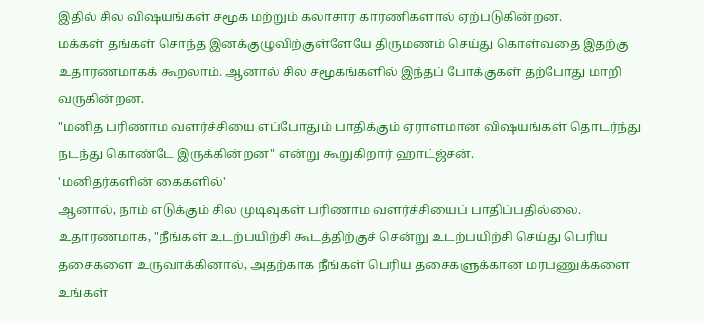இதில் சில விஷயங்கள் சமூக மற்றும் கலாசார காரணிகளால் ஏற்படுகின்றன.
மக்கள் தங்கள் சொந்த இனக்குழுவிற்குள்ளேயே திருமணம் செய்து கொள்வதை இதற்கு உதாரணமாகக் கூறலாம். ஆனால் சில சமூகங்களில் இந்தப் போக்குகள் தற்போது மாறி வருகின்றன.
"மனித பரிணாம வளர்ச்சியை எப்போதும் பாதிக்கும் ஏராளமான விஷயங்கள் தொடர்ந்து நடந்து கொண்டே இருக்கின்றன" என்று கூறுகிறார் ஹாட்ஜ்சன்.
'மனிதர்களின் கைகளில்'
ஆனால், நாம் எடுக்கும் சில முடிவுகள் பரிணாம வளர்ச்சியைப் பாதிப்பதில்லை.
உதாரணமாக, "நீங்கள் உடற்பயிற்சி கூடத்திற்குச் சென்று உடற்பயிற்சி செய்து பெரிய தசைகளை உருவாக்கினால், அதற்காக நீங்கள் பெரிய தசைகளுக்கான மரபணுக்களை உங்கள்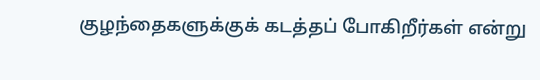குழந்தைகளுக்குக் கடத்தப் போகிறீர்கள் என்று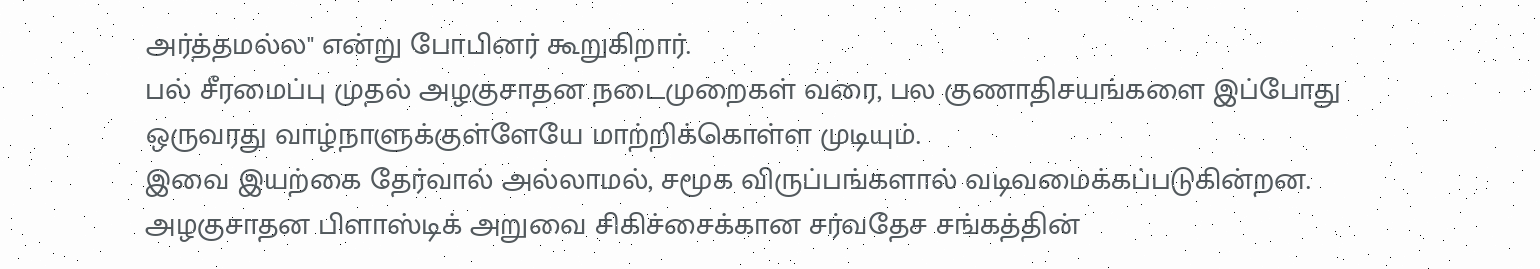அர்த்தமல்ல" என்று போபினர் கூறுகிறார்.
பல் சீரமைப்பு முதல் அழகுசாதன நடைமுறைகள் வரை, பல குணாதிசயங்களை இப்போது ஒருவரது வாழ்நாளுக்குள்ளேயே மாற்றிக்கொள்ள முடியும்.
இவை இயற்கை தேர்வால் அல்லாமல், சமூக விருப்பங்களால் வடிவமைக்கப்படுகின்றன.
அழகுசாதன பிளாஸ்டிக் அறுவை சிகிச்சைக்கான சர்வதேச சங்கத்தின்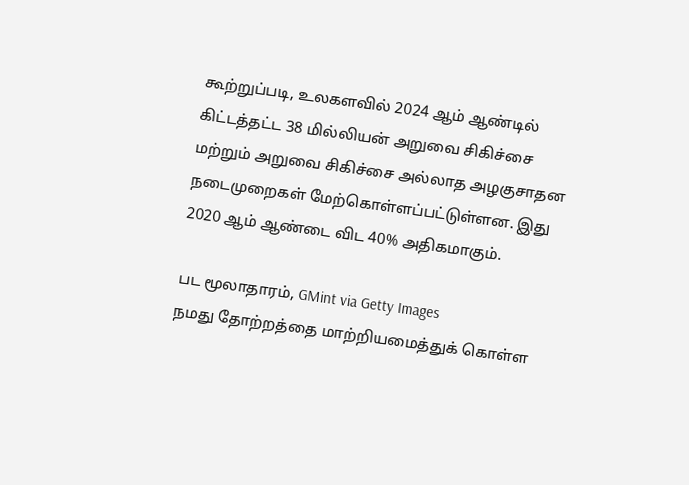கூற்றுப்படி, உலகளவில் 2024 ஆம் ஆண்டில் கிட்டத்தட்ட 38 மில்லியன் அறுவை சிகிச்சை மற்றும் அறுவை சிகிச்சை அல்லாத அழகுசாதன நடைமுறைகள் மேற்கொள்ளப்பட்டுள்ளன. இது 2020 ஆம் ஆண்டை விட 40% அதிகமாகும்.

பட மூலாதாரம், GMint via Getty Images
நமது தோற்றத்தை மாற்றியமைத்துக் கொள்ள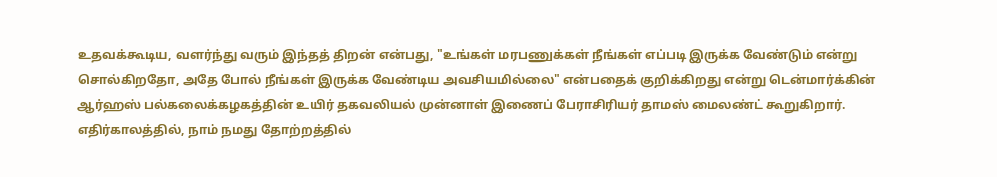உதவக்கூடிய, வளர்ந்து வரும் இந்தத் திறன் என்பது, "உங்கள் மரபணுக்கள் நீங்கள் எப்படி இருக்க வேண்டும் என்று சொல்கிறதோ, அதே போல் நீங்கள் இருக்க வேண்டிய அவசியமில்லை" என்பதைக் குறிக்கிறது என்று டென்மார்க்கின் ஆர்ஹஸ் பல்கலைக்கழகத்தின் உயிர் தகவலியல் முன்னாள் இணைப் பேராசிரியர் தாமஸ் மைலண்ட் கூறுகிறார்.
எதிர்காலத்தில், நாம் நமது தோற்றத்தில்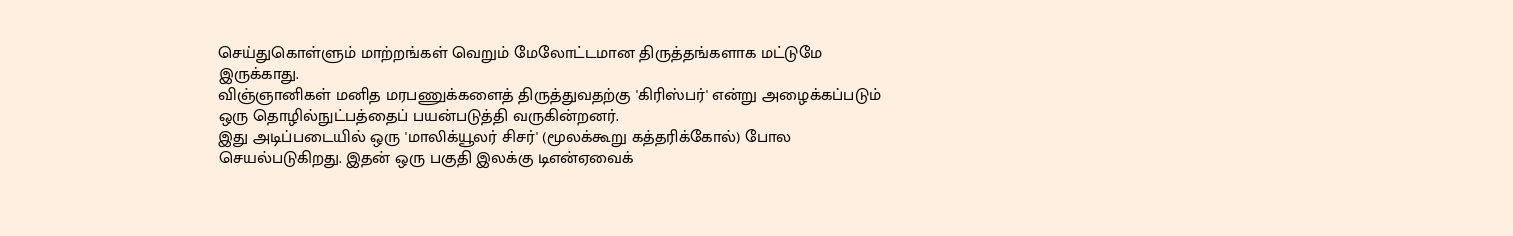செய்துகொள்ளும் மாற்றங்கள் வெறும் மேலோட்டமான திருத்தங்களாக மட்டுமே இருக்காது.
விஞ்ஞானிகள் மனித மரபணுக்களைத் திருத்துவதற்கு 'கிரிஸ்பர்' என்று அழைக்கப்படும் ஒரு தொழில்நுட்பத்தைப் பயன்படுத்தி வருகின்றனர்.
இது அடிப்படையில் ஒரு 'மாலிக்யூலர் சிசர்' (மூலக்கூறு கத்தரிக்கோல்) போல செயல்படுகிறது. இதன் ஒரு பகுதி இலக்கு டிஎன்ஏவைக்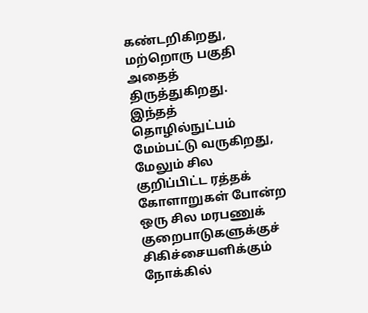கண்டறிகிறது, மற்றொரு பகுதி அதைத் திருத்துகிறது.
இந்தத் தொழில்நுட்பம் மேம்பட்டு வருகிறது, மேலும் சில குறிப்பிட்ட ரத்தக் கோளாறுகள் போன்ற ஒரு சில மரபணுக் குறைபாடுகளுக்குச் சிகிச்சையளிக்கும் நோக்கில்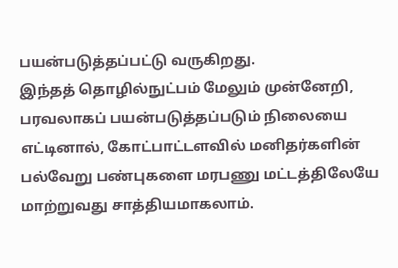பயன்படுத்தப்பட்டு வருகிறது.
இந்தத் தொழில்நுட்பம் மேலும் முன்னேறி, பரவலாகப் பயன்படுத்தப்படும் நிலையை எட்டினால், கோட்பாட்டளவில் மனிதர்களின் பல்வேறு பண்புகளை மரபணு மட்டத்திலேயே மாற்றுவது சாத்தியமாகலாம்.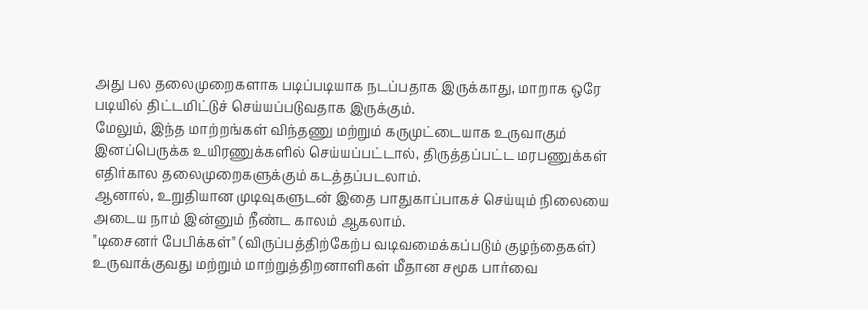அது பல தலைமுறைகளாக படிப்படியாக நடப்பதாக இருக்காது, மாறாக ஒரே படியில் திட்டமிட்டுச் செய்யப்படுவதாக இருக்கும்.
மேலும், இந்த மாற்றங்கள் விந்தணு மற்றும் கருமுட்டையாக உருவாகும் இனப்பெருக்க உயிரணுக்களில் செய்யப்பட்டால், திருத்தப்பட்ட மரபணுக்கள் எதிர்கால தலைமுறைகளுக்கும் கடத்தப்படலாம்.
ஆனால், உறுதியான முடிவுகளுடன் இதை பாதுகாப்பாகச் செய்யும் நிலையை அடைய நாம் இன்னும் நீண்ட காலம் ஆகலாம்.
"டிசைனர் பேபிக்கள்" (விருப்பத்திற்கேற்ப வடிவமைக்கப்படும் குழந்தைகள்) உருவாக்குவது மற்றும் மாற்றுத்திறனாளிகள் மீதான சமூக பார்வை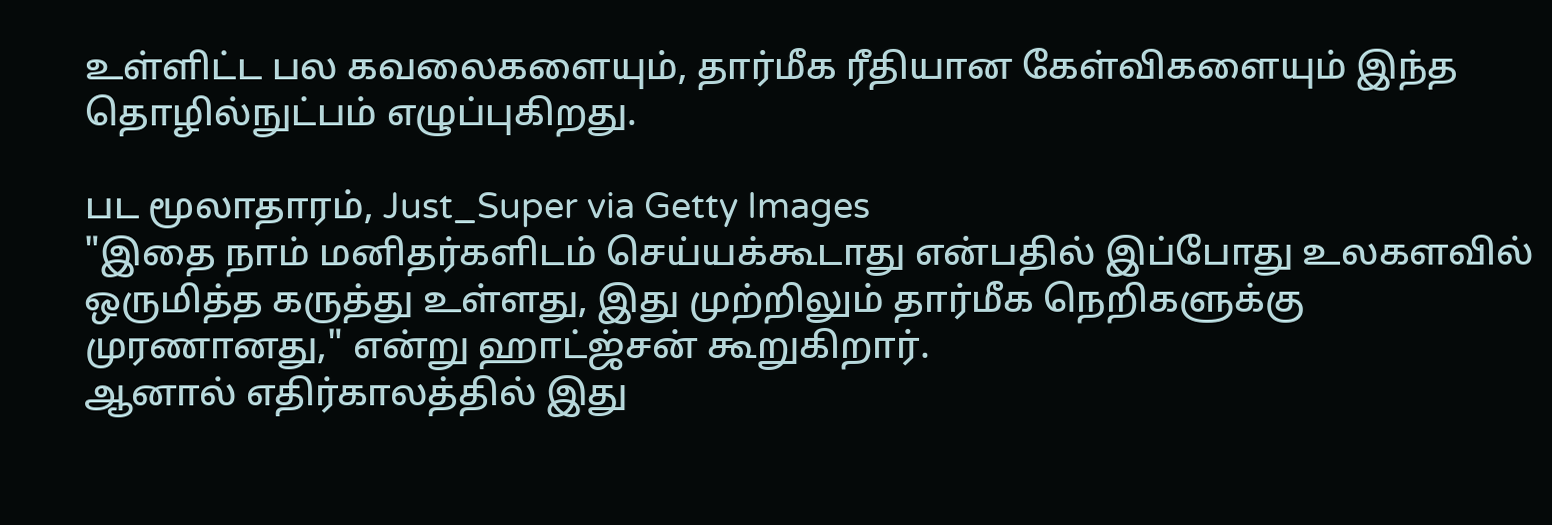உள்ளிட்ட பல கவலைகளையும், தார்மீக ரீதியான கேள்விகளையும் இந்த தொழில்நுட்பம் எழுப்புகிறது.

பட மூலாதாரம், Just_Super via Getty Images
"இதை நாம் மனிதர்களிடம் செய்யக்கூடாது என்பதில் இப்போது உலகளவில் ஒருமித்த கருத்து உள்ளது, இது முற்றிலும் தார்மீக நெறிகளுக்கு முரணானது," என்று ஹாட்ஜ்சன் கூறுகிறார்.
ஆனால் எதிர்காலத்தில் இது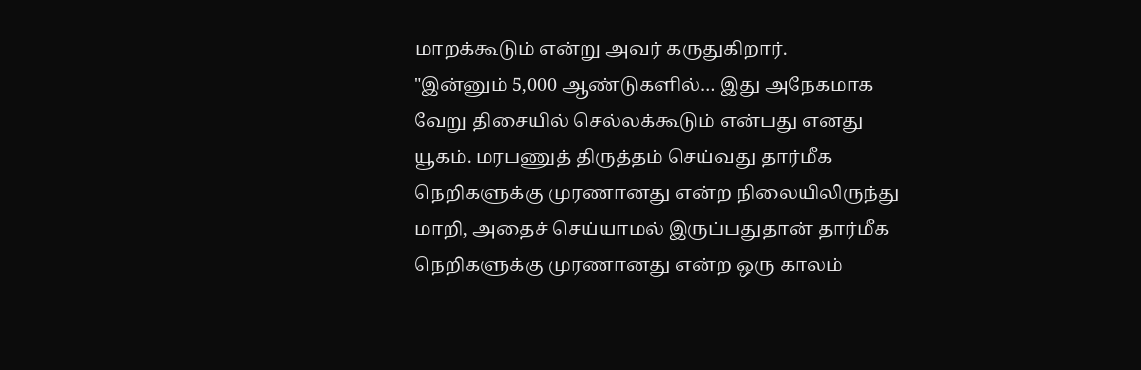மாறக்கூடும் என்று அவர் கருதுகிறார்.
"இன்னும் 5,000 ஆண்டுகளில்… இது அநேகமாக வேறு திசையில் செல்லக்கூடும் என்பது எனது யூகம். மரபணுத் திருத்தம் செய்வது தார்மீக நெறிகளுக்கு முரணானது என்ற நிலையிலிருந்து மாறி, அதைச் செய்யாமல் இருப்பதுதான் தார்மீக நெறிகளுக்கு முரணானது என்ற ஒரு காலம்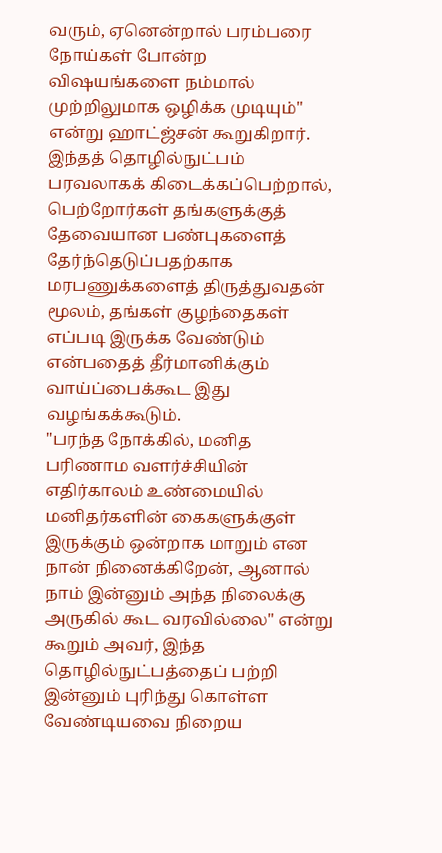வரும், ஏனென்றால் பரம்பரை நோய்கள் போன்ற விஷயங்களை நம்மால் முற்றிலுமாக ஒழிக்க முடியும்" என்று ஹாட்ஜ்சன் கூறுகிறார்.
இந்தத் தொழில்நுட்பம் பரவலாகக் கிடைக்கப்பெற்றால், பெற்றோர்கள் தங்களுக்குத் தேவையான பண்புகளைத் தேர்ந்தெடுப்பதற்காக மரபணுக்களைத் திருத்துவதன் மூலம், தங்கள் குழந்தைகள் எப்படி இருக்க வேண்டும் என்பதைத் தீர்மானிக்கும் வாய்ப்பைக்கூட இது வழங்கக்கூடும்.
"பரந்த நோக்கில், மனித பரிணாம வளர்ச்சியின் எதிர்காலம் உண்மையில் மனிதர்களின் கைகளுக்குள் இருக்கும் ஒன்றாக மாறும் என நான் நினைக்கிறேன், ஆனால் நாம் இன்னும் அந்த நிலைக்கு அருகில் கூட வரவில்லை" என்று கூறும் அவர், இந்த தொழில்நுட்பத்தைப் பற்றி இன்னும் புரிந்து கொள்ள வேண்டியவை நிறைய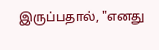இருப்பதால், "எனது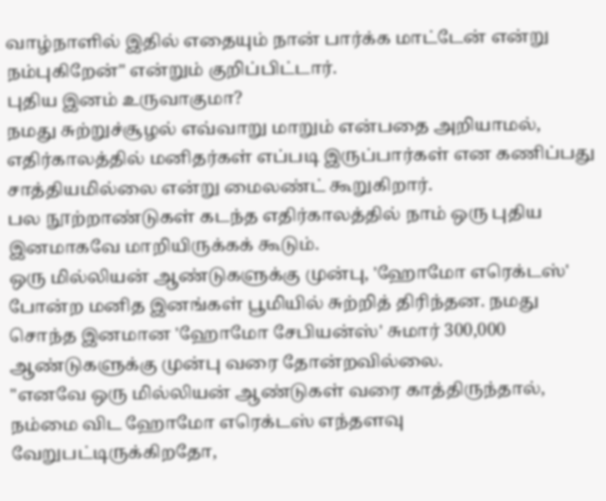வாழ்நாளில் இதில் எதையும் நான் பார்க்க மாட்டேன் என்று நம்புகிறேன்" என்றும் குறிப்பிட்டார்.
புதிய இனம் உருவாகுமா?
நமது சுற்றுச்சூழல் எவ்வாறு மாறும் என்பதை அறியாமல், எதிர்காலத்தில் மனிதர்கள் எப்படி இருப்பார்கள் என கணிப்பது சாத்தியமில்லை என்று மைலண்ட் கூறுகிறார்.
பல நூற்றாண்டுகள் கடந்த எதிர்காலத்தில் நாம் ஒரு புதிய இனமாகவே மாறியிருக்கக் கூடும்.
ஒரு மில்லியன் ஆண்டுகளுக்கு முன்பு, 'ஹோமோ எரெக்டஸ்' போன்ற மனித இனங்கள் பூமியில் சுற்றித் திரிந்தன. நமது சொந்த இனமான 'ஹோமோ சேபியன்ஸ்' சுமார் 300,000 ஆண்டுகளுக்கு முன்பு வரை தோன்றவில்லை.
"எனவே ஒரு மில்லியன் ஆண்டுகள் வரை காத்திருந்தால், நம்மை விட ஹோமோ எரெக்டஸ் எந்தளவு வேறுபட்டிருக்கிறதோ,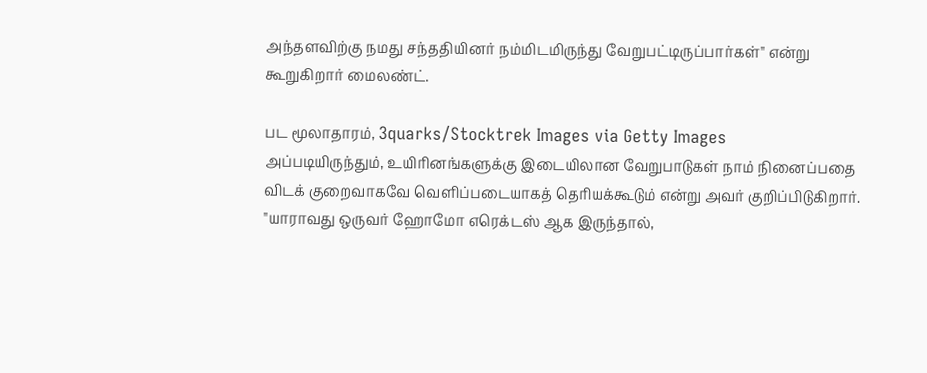அந்தளவிற்கு நமது சந்ததியினர் நம்மிடமிருந்து வேறுபட்டிருப்பார்கள்" என்று கூறுகிறார் மைலண்ட்.

பட மூலாதாரம், 3quarks/Stocktrek Images via Getty Images
அப்படியிருந்தும், உயிரினங்களுக்கு இடையிலான வேறுபாடுகள் நாம் நினைப்பதை விடக் குறைவாகவே வெளிப்படையாகத் தெரியக்கூடும் என்று அவர் குறிப்பிடுகிறார்.
"யாராவது ஒருவர் ஹோமோ எரெக்டஸ் ஆக இருந்தால்,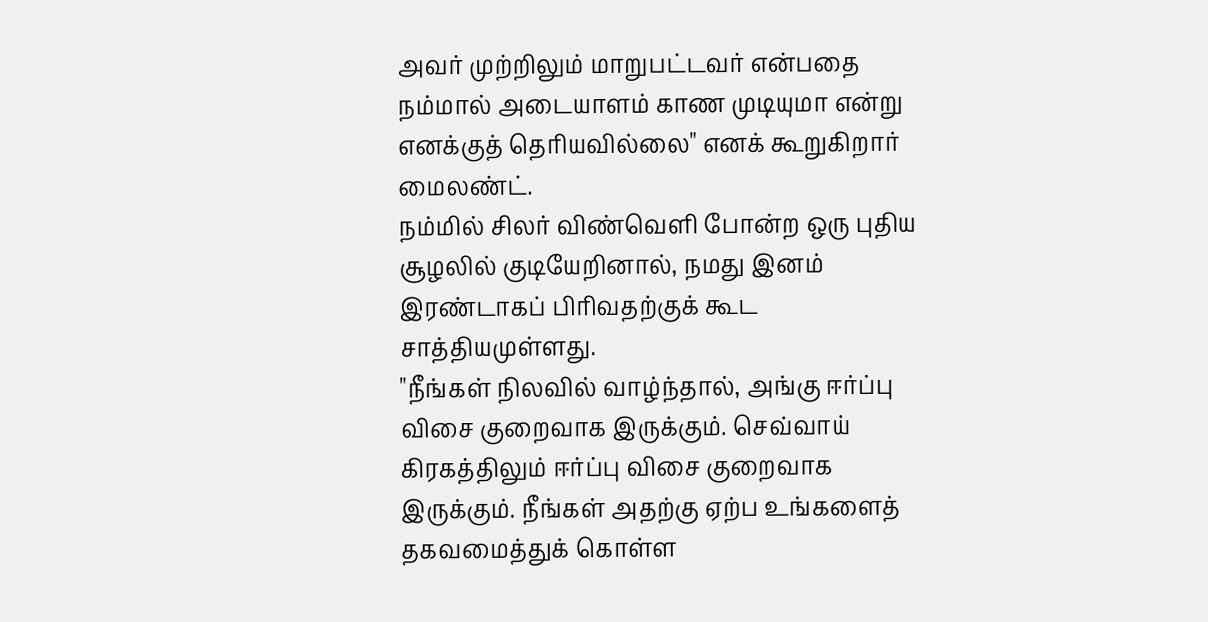அவர் முற்றிலும் மாறுபட்டவர் என்பதை நம்மால் அடையாளம் காண முடியுமா என்று எனக்குத் தெரியவில்லை" எனக் கூறுகிறார் மைலண்ட்.
நம்மில் சிலர் விண்வெளி போன்ற ஒரு புதிய சூழலில் குடியேறினால், நமது இனம் இரண்டாகப் பிரிவதற்குக் கூட சாத்தியமுள்ளது.
"நீங்கள் நிலவில் வாழ்ந்தால், அங்கு ஈர்ப்பு விசை குறைவாக இருக்கும். செவ்வாய் கிரகத்திலும் ஈர்ப்பு விசை குறைவாக இருக்கும். நீங்கள் அதற்கு ஏற்ப உங்களைத் தகவமைத்துக் கொள்ள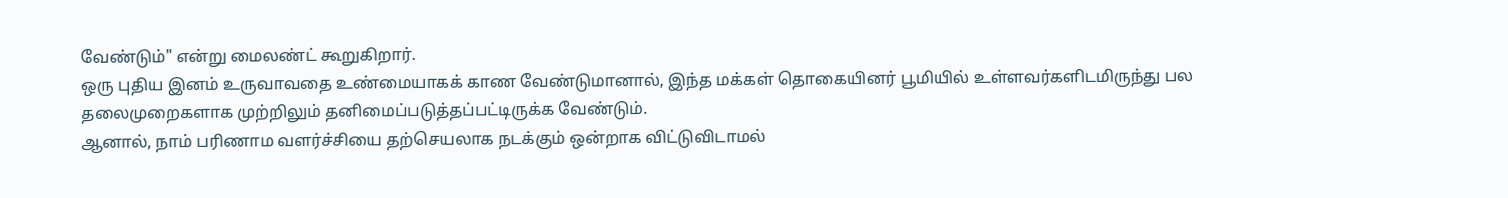வேண்டும்" என்று மைலண்ட் கூறுகிறார்.
ஒரு புதிய இனம் உருவாவதை உண்மையாகக் காண வேண்டுமானால், இந்த மக்கள் தொகையினர் பூமியில் உள்ளவர்களிடமிருந்து பல தலைமுறைகளாக முற்றிலும் தனிமைப்படுத்தப்பட்டிருக்க வேண்டும்.
ஆனால், நாம் பரிணாம வளர்ச்சியை தற்செயலாக நடக்கும் ஒன்றாக விட்டுவிடாமல்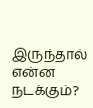இருந்தால் என்ன நடக்கும்?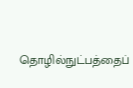தொழில்நுட்பத்தைப்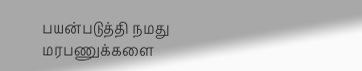பயன்படுத்தி நமது மரபணுக்களை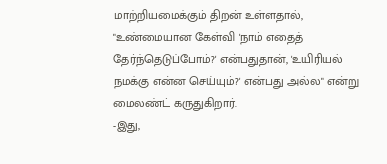மாற்றியமைக்கும் திறன் உள்ளதால், "உண்மையான கேள்வி 'நாம் எதைத் தேர்ந்தெடுப்போம்?' என்பதுதான், 'உயிரியல் நமக்கு என்ன செய்யும்?' என்பது அல்ல" என்று மைலண்ட் கருதுகிறார்.
-இது,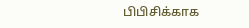பிபிசிக்காக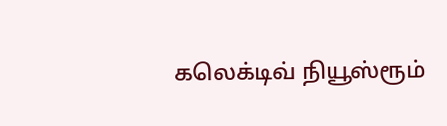கலெக்டிவ் நியூஸ்ரூம்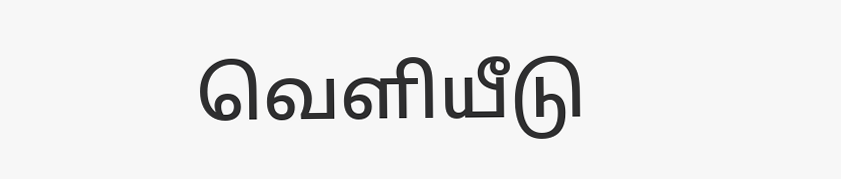வெளியீடு